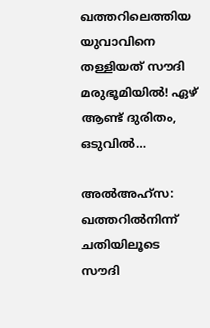ഖത്തറിലെത്തിയ യുവാവിനെ തള്ളിയത് സൗദി മരുഭൂമിയിൽ! ഏഴ് ആണ്ട് ദുരിതം, ഒടുവിൽ…

അൽഅഹ്സ: ഖത്തറിൽനിന്ന് ചതിയിലൂടെ സൗദി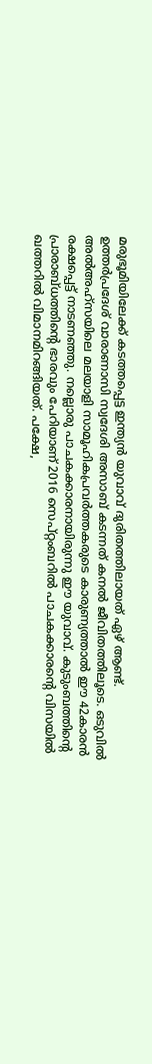മരുഭൂമിയിലേക്ക് കടത്തപ്പെട്ട ഇന്ത്യൻ യുവാവ് ദുരിതത്തിലായത് ഏഴ് ആണ്ട്. ഉത്തർപ്രദേശ് വാരാണാസി സ്വദേശി അസാബ് കടന്നത് കനൽ ജീവിതത്തിലൂടെ. ഒടുവിൽ അൽഅഹ്സയിലെ മലയാളി സാമൂഹികപ്രവർത്തകരുടെ കാരുണ്യത്താൽ ഈ 42കാരൻ രക്ഷപ്പെട്ട് നാടണഞ്ഞു. നല്ലൊരു പാചകക്കാരനായിരുന്നു ഈ യുവാവ്. കുടുംബത്തിന്റെ പ്രാരാബ്ധത്തിന്റെ ഭാരവും പേറിയാണ് 2016 സെപ്റ്റംബറിൽ പാചകക്കാരന്റെ വിസയിൽ ഖത്തറിൽ വിമാനമിറങ്ങിയത്. പക്ഷേ,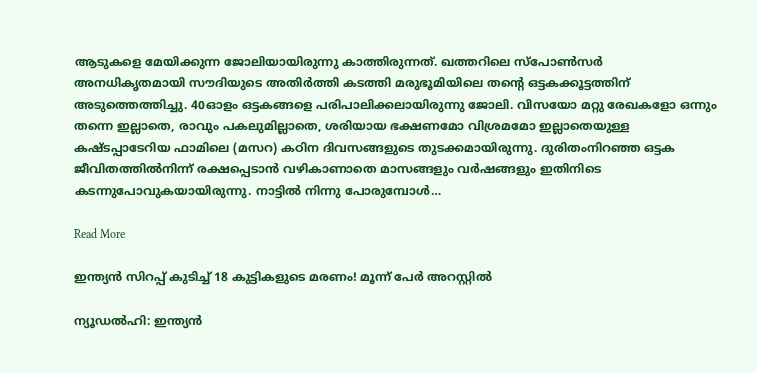ആടുകളെ മേയിക്കുന്ന ജോലിയായിരുന്നു കാത്തിരുന്നത്. ഖത്തറിലെ സ്പോൺസർ അനധികൃതമായി സൗദിയുടെ അതിർത്തി കടത്തി മരുഭൂമിയിലെ തന്റെ ഒട്ടകക്കൂട്ടത്തിന് അടുത്തെത്തിച്ചു. 40ഓളം ഒട്ടകങ്ങളെ പരിപാലിക്കലായിരുന്നു ജോലി. വിസയോ മറ്റു രേഖകളോ ഒന്നും തന്നെ ഇല്ലാതെ, രാവും പകലുമില്ലാതെ, ശരിയായ ഭക്ഷണമോ വിശ്രമമോ ഇല്ലാതെയുള്ള കഷ്ടപ്പാടേറിയ ഫാമിലെ (മസറ) കഠിന ദിവസങ്ങളുടെ തുടക്കമായിരുന്നു. ദുരിതംനിറഞ്ഞ ഒട്ടക ജീവിതത്തിൽനിന്ന് രക്ഷപ്പെടാൻ വഴികാണാതെ മാസങ്ങളും വർഷങ്ങളും ഇതിനിടെ കടന്നുപോവുകയായിരുന്നു. നാട്ടിൽ നിന്നു പോരുമ്പോൾ…

Read More

ഇന്ത്യന്‍ സിറപ്പ് കുടിച്ച് 18 കുട്ടികളുടെ മരണം! മൂന്ന് പേര്‍ അറസ്റ്റില്‍

ന്യൂഡൽഹി: ഇന്ത്യന്‍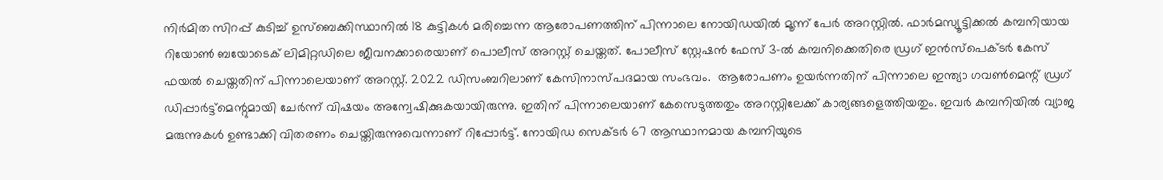നിര്‍മിത സിറപ്പ് കുടിച്ച് ഉസ്‌ബെക്കിസ്ഥാനില്‍ 18 കുട്ടികള്‍ മരിച്ചെന്ന ആരോപണത്തിന് പിന്നാലെ നോയിഡയില്‍ മൂന്ന് പേര്‍ അറസ്റ്റില്‍. ഫാര്‍മസ്യൂട്ടിക്കല്‍ കമ്പനിയായ റിയോണ്‍ ബയോടെക് ലിമിറ്റഡിലെ ജീവനക്കാരെയാണ് പൊലീസ് അറസ്റ്റ് ചെയ്തത്. പോലീസ് സ്റ്റേഷന്‍ ഫേസ് 3-ല്‍ കമ്പനിക്കെതിരെ ഡ്രഗ് ഇന്‍സ്പെക്ടര്‍ കേസ് ഫയല്‍ ചെയ്തതിന് പിന്നാലെയാണ് അറസ്റ്റ്. 2022 ഡിസംബറിലാണ് കേസിനാസ്പദമായ സംഭവം.  ആരോപണം ഉയര്‍ന്നതിന് പിന്നാലെ ഇന്ത്യാ ഗവണ്‍മെന്റ് ഡ്രഗ് ഡിപ്പാര്‍ട്ട്മെന്റുമായി ചേര്‍ന്ന് വിഷയം അന്വേഷിക്കുകയായിരുന്നു. ഇതിന് പിന്നാലെയാണ് കേസെടുത്തതും അറസ്റ്റിലേക്ക് കാര്യങ്ങളെത്തിയതും. ഇവര്‍ കമ്പനിയില്‍ വ്യാജ മരുന്നുകള്‍ ഉണ്ടാക്കി വിതരണം ചെയ്തിരുന്നുവെന്നാണ് റിപ്പോര്‍ട്ട്. നോയിഡ സെക്ടര്‍ 67 ആസ്ഥാനമായ കമ്പനിയുടെ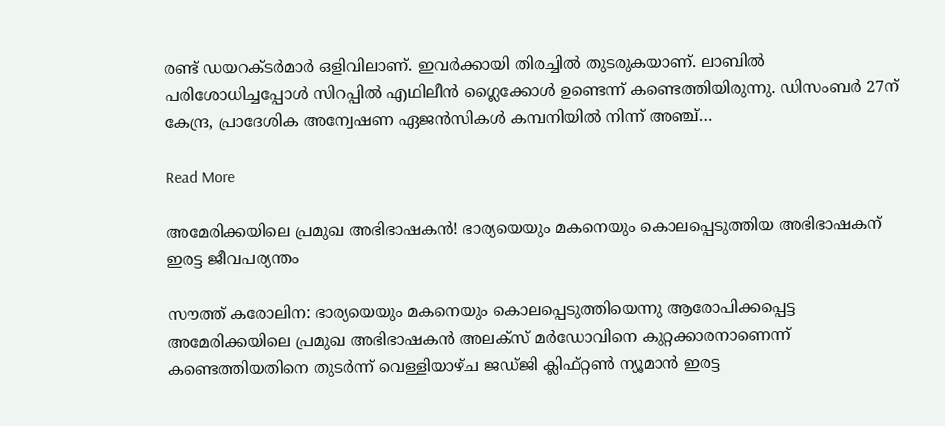രണ്ട് ഡയറക്ടര്‍മാര്‍ ഒളിവിലാണ്. ഇവര്‍ക്കായി തിരച്ചില്‍ തുടരുകയാണ്. ലാബില്‍ പരിശോധിച്ചപ്പോള്‍ സിറപ്പില്‍ എഥിലീന്‍ ഗ്ലൈക്കോള്‍ ഉണ്ടെന്ന് കണ്ടെത്തിയിരുന്നു. ഡിസംബര്‍ 27ന് കേന്ദ്ര, പ്രാദേശിക അന്വേഷണ ഏജന്‍സികള്‍ കമ്പനിയില്‍ നിന്ന് അഞ്ച്…

Read More

അമേരിക്കയിലെ പ്രമുഖ അഭിഭാഷകൻ! ഭാര്യയെയും മകനെയും കൊലപ്പെടുത്തിയ അഭിഭാഷകന്‌ ഇരട്ട ജീവപര്യന്തം

സൗത്ത് കരോലിന: ഭാര്യയെയും മകനെയും കൊലപ്പെടുത്തിയെന്നു ആരോപിക്കപ്പെട്ട അമേരിക്കയിലെ പ്രമുഖ അഭിഭാഷകൻ അലക്സ് മർഡോവിനെ കുറ്റക്കാരനാണെന്ന് കണ്ടെത്തിയതിനെ തുടർന്ന് വെള്ളിയാഴ്ച ജഡ്ജി ക്ലിഫ്റ്റൺ ന്യൂമാൻ ഇരട്ട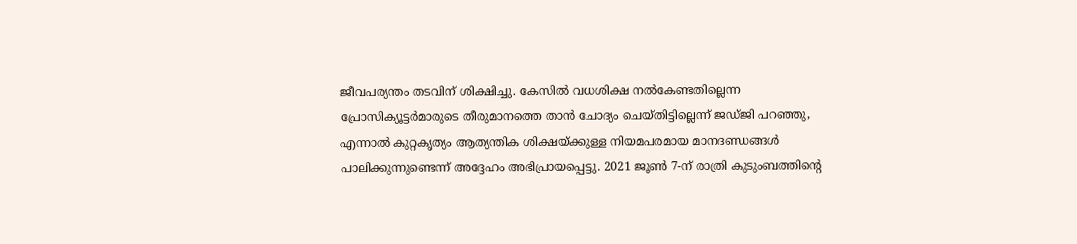ജീവപര്യന്തം തടവിന് ശിക്ഷിച്ചു. കേസിൽ വധശിക്ഷ നൽകേണ്ടതില്ലെന്ന പ്രോസിക്യൂട്ടർമാരുടെ തീരുമാനത്തെ താൻ ചോദ്യം ചെയ്തിട്ടില്ലെന്ന് ജഡ്ജി പറഞ്ഞു, എന്നാൽ കുറ്റകൃത്യം ആത്യന്തിക ശിക്ഷയ്ക്കുള്ള നിയമപരമായ മാനദണ്ഡങ്ങൾ പാലിക്കുന്നുണ്ടെന്ന് അദ്ദേഹം അഭിപ്രായപ്പെട്ടു. 2021 ജൂൺ 7-ന് രാത്രി കുടുംബത്തിന്റെ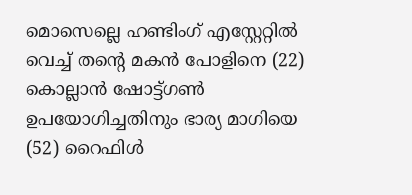മൊസെല്ലെ ഹണ്ടിംഗ് എസ്റ്റേറ്റിൽ വെച്ച് തന്റെ മകൻ പോളിനെ (22) കൊല്ലാൻ ഷോട്ട്ഗൺ ഉപയോഗിച്ചതിനും ഭാര്യ മാഗിയെ (52) റൈഫിൾ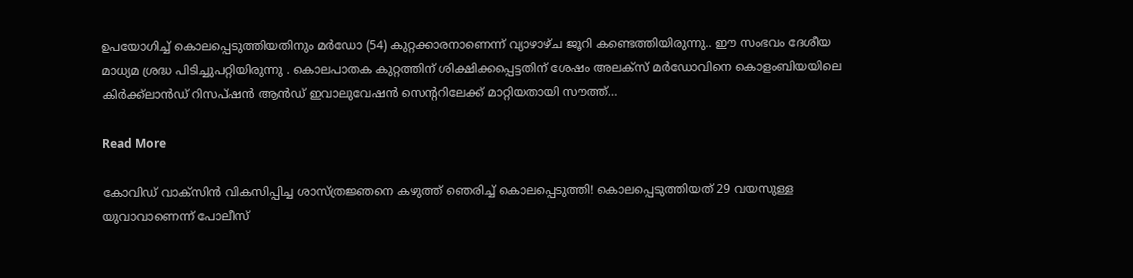ഉപയോഗിച്ച് കൊലപ്പെടുത്തിയതിനും മർഡോ (54) കുറ്റക്കാരനാണെന്ന് വ്യാഴാഴ്ച ജൂറി കണ്ടെത്തിയിരുന്നു.. ഈ സംഭവം ദേശീയ മാധ്യമ ശ്രദ്ധ പിടിച്ചുപറ്റിയിരുന്നു . കൊലപാതക കുറ്റത്തിന് ശിക്ഷിക്കപ്പെട്ടതിന് ശേഷം അലക്സ് മർഡോവിനെ കൊളംബിയയിലെ കിർക്ക്‌ലാൻഡ് റിസപ്ഷൻ ആൻഡ് ഇവാലുവേഷൻ സെന്ററിലേക്ക് മാറ്റിയതായി സൗത്ത്…

Read More

കോവിഡ് വാക്‌സിൻ വികസിപ്പിച്ച ശാസ്ത്രജ്ഞനെ കഴുത്ത് ഞെരിച്ച് കൊലപ്പെടുത്തി! കൊലപ്പെടുത്തിയത്‌ 29 വയസുള്ള യുവാവാണെന്ന് പോലീസ്‌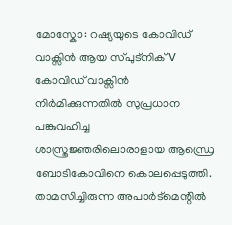മോസ്കോ: റഷ്യയുടെ കോവിഡ് വാക്സിൻ ആയ സ്പുട്നിക് V കോവിഡ് വാക്സിൻ നിർമിക്കുന്നതിൽ സുപ്രധാന പങ്കുവഹിച്ച ശാസ്ത്രജ്ഞരിലൊരാളായ ആന്ധ്രെ ബോടികോവിനെ കൊലപ്പെടുത്തി. താമസിച്ചിരുന്ന അപാർട്മെന്റിൽ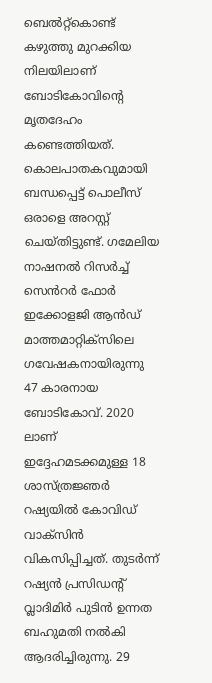ബെൽറ്റ്കൊണ്ട് കഴുത്തു മുറക്കിയ നിലയിലാണ് ബോടികോവിന്റെ മൃതദേഹം കണ്ടെത്തിയത്. കൊലപാതകവുമായി ബന്ധപ്പെട്ട് പൊലീസ് ഒരാളെ അറസ്റ്റ് ചെയ്തിട്ടുണ്ട്. ഗമേലിയ നാഷനൽ റിസർച്ച് സെൻറർ ഫോർ ഇക്കോളജി ആൻഡ് മാത്തമാറ്റിക്സിലെ ഗവേഷകനായിരുന്നു 47 കാരനായ ബോടികോവ്. 2020 ലാണ് ഇദ്ദേഹമടക്കമുള്ള 18 ശാസ്ത്രജ്ഞർ റഷ്യയിൽ കോവിഡ് വാക്സിൻ വികസിപ്പിച്ചത്. തുടർന്ന് റഷ്യൻ പ്രസിഡന്റ് വ്ലാദിമിർ പുടിൻ ഉന്നത ബഹുമതി നൽകി ആദരിച്ചിരുന്നു. 29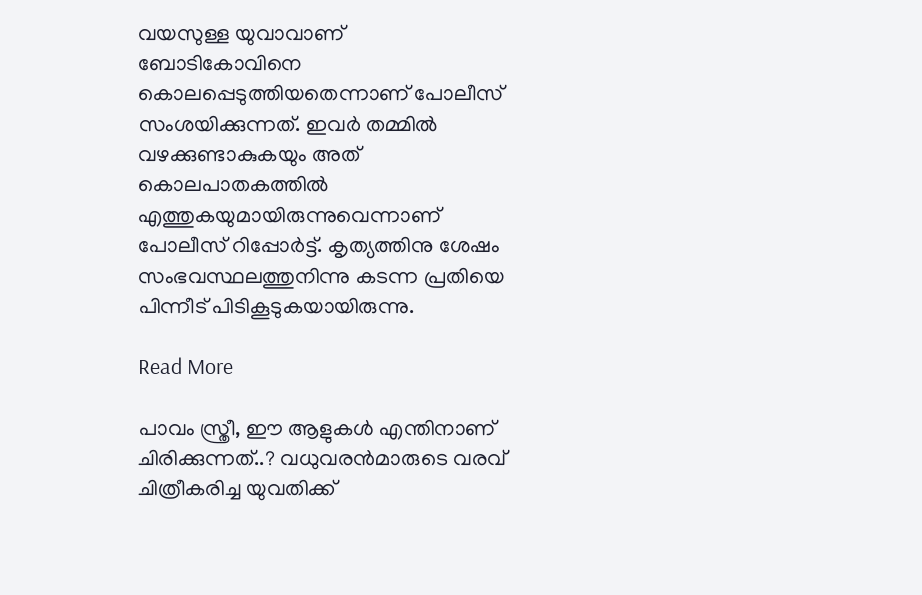വയസുള്ള യുവാവാണ് ബോടികോവിനെ കൊലപ്പെടുത്തിയതെന്നാണ് പോലീസ് സംശയിക്കുന്നത്. ഇവർ തമ്മിൽ വഴക്കുണ്ടാകുകയും അത് കൊലപാതകത്തിൽ എത്തുകയുമായിരുന്നുവെന്നാണ് പോലീസ് റിപ്പോർട്ട്. കൃത്യത്തിനു ശേഷം സംഭവസ്ഥലത്തുനിന്നു കടന്ന പ്രതിയെ പിന്നീട് പിടികൂടുകയായിരുന്നു.

Read More

പാവം സ്ത്രീ, ഈ ആളുകള്‍ എന്തിനാണ് ചിരിക്കുന്നത്..? വധുവരന്‍മാരുടെ വരവ് ചിത്രീകരിച്ച യുവതിക്ക്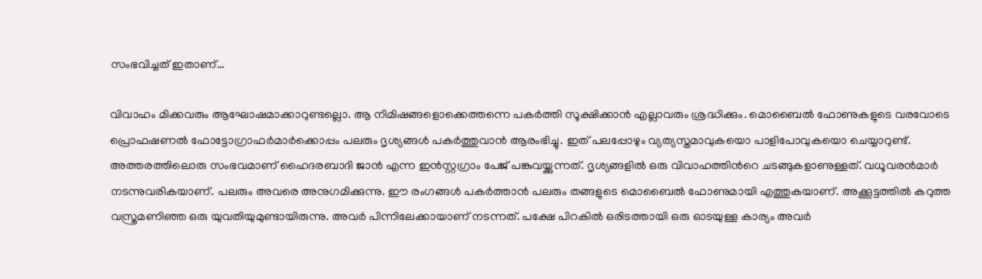സംഭവിച്ചത് ഇതാണ്…

വിവാഹം മിക്കവരും ആഘോഷമാക്കാറുണ്ടല്ലൊ. ആ നിമിഷങ്ങളൊക്കെത്തന്നെ പകര്‍ത്തി സൂക്ഷിക്കാന്‍ എല്ലാവരും ശ്രദ്ധിക്കും. മൊബൈല്‍ ഫോണുകളുടെ വരവോടെ പ്രൊഫഷണല്‍ ഫോട്ടോഗ്രാഫര്‍മാര്‍ക്കൊപ്പം പലരും ദൃശ്യങ്ങള്‍ പകര്‍ത്തുവാന്‍ ആരംഭിച്ചു. ഇത് പലപ്പോഴും വ്യത്യസ്തമാവുകയൊ പാളിപോവുകയൊ ചെയ്യാറുണ്ട്. അത്തരത്തിലൊരു സംഭവമാണ് ഹൈദരബാദി ജാന്‍ എന്ന ഇന്‍സ്റ്റഗ്രാം പേജ് പങ്കുവയ്ക്കുന്നത്. ദൃശ്യങ്ങളില്‍ ഒരു വിവാഹത്തിന്‍റെ ചടങ്ങുകളാണുള്ളത്. വധൂവരന്‍മാര്‍ നടന്നുവരികയാണ്. പലരും അവരെ അനുഗമിക്കുന്നു. ഈ രംഗങ്ങള്‍ പകര്‍ത്താന്‍ പലരും തങ്ങളുടെ മൊബൈല്‍ ഫോണുമായി എത്തുകയാണ്. അക്കൂട്ടത്തില്‍ കറുത്ത വസ്ത്രമണിഞ്ഞ ഒരു യുവതിയുമുണ്ടായിരുന്നു. അവര്‍ പിന്നിലേക്കായാണ് നടന്നത്. പക്ഷേ പിറകില്‍ ഒരിടത്തായി ഒരു ഓടയുള്ള കാര്യം അവര്‍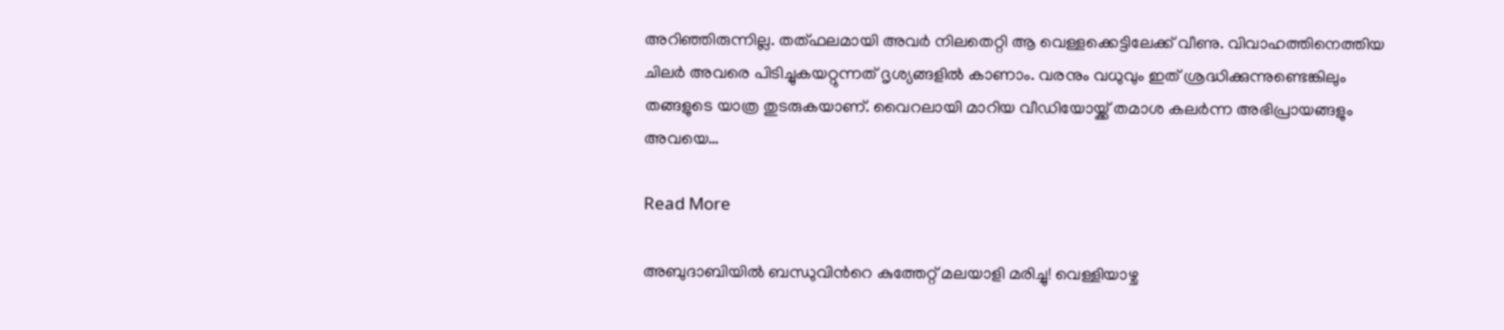അറിഞ്ഞിരുന്നില്ല. തത്ഫലമായി അവര്‍ നിലതെറ്റി ആ വെള്ളക്കെട്ടിലേക്ക് വീണു. വിവാഹത്തിനെത്തിയ ചിലര്‍ അവരെ പിടിച്ചുകയറ്റുന്നത് ദൃശ്യങ്ങളില്‍ കാണാം. വരനും വധുവും ഇത് ശ്രദ്ധിക്കുന്നുണ്ടെങ്കിലും തങ്ങളുടെ യാത്ര തുടരുകയാണ്. വൈറലായി മാറിയ വീഡിയോയ്ക്ക് തമാശ കലര്‍ന്ന അഭിപ്രായങ്ങളും അവയെ…

Read More

അബുദാബിയില്‍ ബന്ധുവിന്‍റെ കുത്തേറ്റ് മലയാളി മരിച്ചു! വെള്ളിയാഴ്ച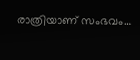രാത്രിയാണ് സംഭവം…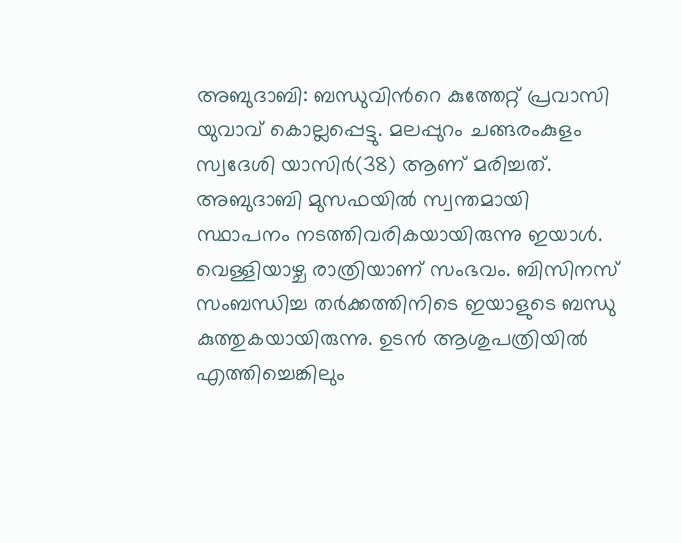അബുദാബി: ബന്ധുവിന്‍റെ കുത്തേറ്റ് പ്രവാസി യുവാവ് കൊല്ലപ്പെട്ടു. മലപ്പുറം ചങ്ങരംകുളം സ്വദേശി യാസിര്‍(38) ആണ് മരിച്ചത്. അബുദാബി മുസഫയില്‍ സ്വന്തമായി സ്ഥാപനം നടത്തിവരികയായിരുന്നു ഇയാള്‍. വെള്ളിയാഴ്ച രാത്രിയാണ് സംഭവം. ബിസിനസ് സംബന്ധിച്ച തര്‍ക്കത്തിനിടെ ഇയാളുടെ ബന്ധു കുത്തുകയായിരുന്നു. ഉടന്‍ ആശുപത്രിയില്‍ എത്തിച്ചെങ്കിലും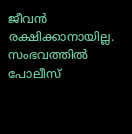ജീവൻ രക്ഷിക്കാനായില്ല. സംഭവത്തിൽ പോലീസ്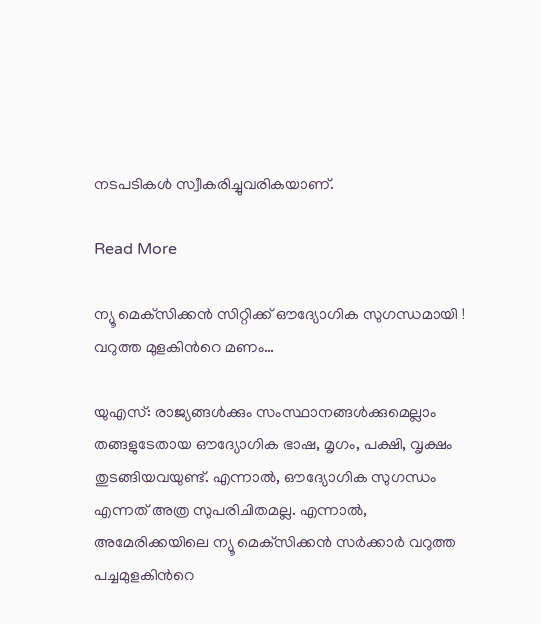നടപടികൾ സ്വീകരിച്ചുവരികയാണ്.

Read More

ന്യൂ മെക്‌സിക്കന്‍ സിറ്റിക്ക് ഔദ്യോഗിക സുഗന്ധമായി ‌! വറുത്ത മുളകിന്‍റെ മണം…

യുഎസ്: രാജ്യങ്ങള്‍ക്കും സംസ്ഥാനങ്ങൾക്കുമെല്ലാം തങ്ങളുടേതായ ഔദ്യോഗിക ഭാഷ, മൃഗം, പക്ഷി, വൃക്ഷം തുടങ്ങിയവയുണ്ട്. എന്നാല്‍, ഔദ്യോഗിക സുഗന്ധം എന്നത് അത്ര സുപരിചിതമല്ല. എന്നാല്‍, അമേരിക്കയിലെ ന്യൂ മെക്‌സിക്കന്‍ സര്‍ക്കാര്‍ വറുത്ത പച്ചമുളകിന്‍റെ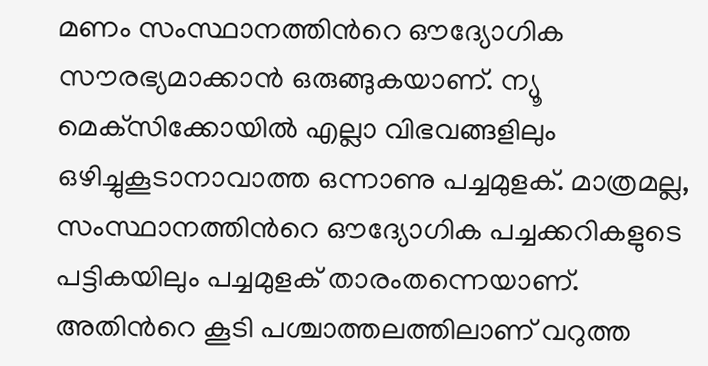മണം സംസ്ഥാനത്തിന്‍റെ ഔദ്യോഗിക സൗരഭ്യമാക്കാന്‍ ഒരുങ്ങുകയാണ്. ന്യൂ മെക്‌സിക്കോയില്‍ എല്ലാ വിഭവങ്ങളിലും ഒഴിച്ചുകൂടാനാവാത്ത ഒന്നാണു പച്ചമുളക്. മാത്രമല്ല, സംസ്ഥാനത്തിന്‍റെ ഔദ്യോഗിക പച്ചക്കറികളുടെ പട്ടികയിലും പച്ചമുളക് താരംതന്നെയാണ്. അതിന്‍റെ കൂടി പശ്ചാത്തലത്തിലാണ് വറുത്ത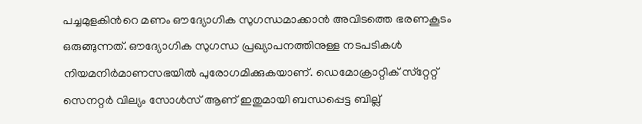പച്ചമുളകിന്‍റെ മണം ഔദ്യോഗിക സുഗന്ധമാക്കാന്‍ അവിടത്തെ ഭരണകൂടം ഒരുങ്ങുന്നത്. ഔദ്യോഗിക സുഗന്ധ പ്രഖ്യാപനത്തിനുള്ള നടപടികള്‍ നിയമനിര്‍മാണസഭയില്‍ പുരോഗമിക്കുകയാണ്. ഡെമോക്രാറ്റിക് സ്‌റ്റേറ്റ് സെനറ്റര്‍ വില്യം സോള്‍സ് ആണ് ഇതുമായി ബന്ധപ്പെട്ട ബില്ല്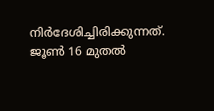നിര്‍ദേശിച്ചിരിക്കുന്നത്. ജൂണ്‍ 16 മുതല്‍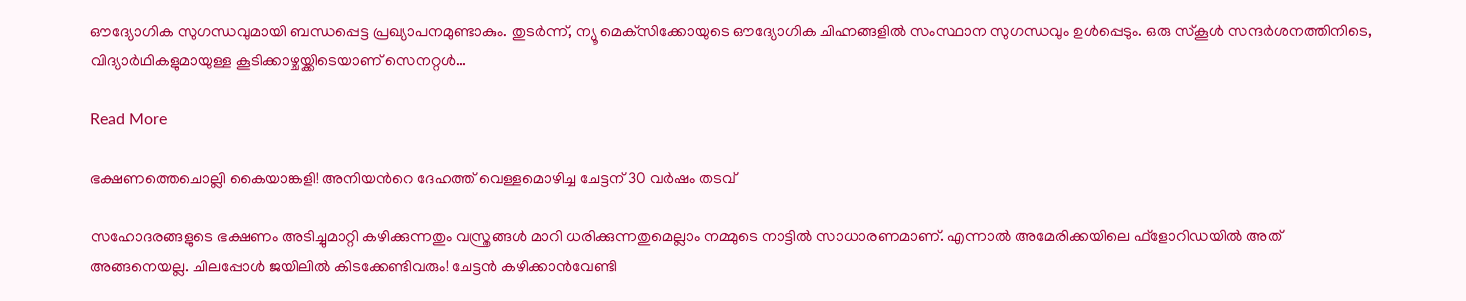ഔദ്യോഗിക സുഗന്ധവുമായി ബന്ധപ്പെട്ട പ്രഖ്യാപനമുണ്ടാകും. തുടര്‍ന്ന്, ന്യൂ മെക്‌സിക്കോയുടെ ഔദ്യോഗിക ചിഹ്നങ്ങളില്‍ സംസ്ഥാന സുഗന്ധവും ഉള്‍പ്പെടും. ഒരു സ്‌കൂള്‍ സന്ദര്‍ശനത്തിനിടെ, വിദ്യാര്‍ഥികളുമായുള്ള കൂടിക്കാഴ്ചയ്ക്കിടെയാണ് സെനറ്റള്‍…

Read More

ഭക്ഷണത്തെചൊല്ലി കൈയാങ്കളി! അനിയന്‍റെ ദേഹത്ത് വെള്ളമൊഴിച്ച‌ ചേട്ട‌ന് 30 വർഷം തടവ്

സഹോദരങ്ങളുടെ ഭക്ഷണം അടിച്ചുമാറ്റി കഴിക്കുന്നതും വസ്ത്രങ്ങൾ മാറി ധരിക്കുന്നതുമെല്ലാം നമ്മുടെ നാട്ടിൽ സാധാരണമാണ്. എന്നാൽ അമേരിക്കയിലെ ഫ്ളോറിഡയിൽ അത് അങ്ങനെയല്ല. ചിലപ്പോൾ ജയിലിൽ കിടക്കേണ്ടിവരും! ചേട്ടൻ കഴിക്കാൻവേണ്ടി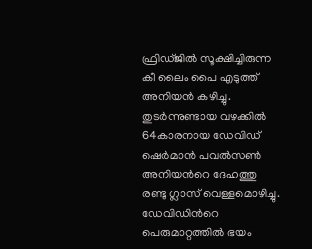ഫ്രിഡ്ജിൽ സൂക്ഷിച്ചിരുന്ന കീ ലൈം പൈ എടുത്ത് അനിയൻ കഴിച്ചു. തുടർന്നുണ്ടായ വഴക്കിൽ 64കാരനായ ഡേവിഡ് ഷെർമാൻ പവൽസൺ അനിയന്‍റെ ദേഹത്തു രണ്ടു ഗ്ലാസ് വെള്ളമൊഴിച്ചു. ഡേവിഡിന്‍റെ പെരുമാറ്റത്തിൽ ഭയം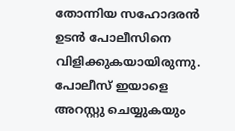തോന്നിയ സഹോദരൻ ഉടൻ പോലീസിനെ വിളിക്കുകയായിരുന്നു. പോലീസ് ഇ‍യാളെ അറസ്റ്റു ചെയ്യുകയും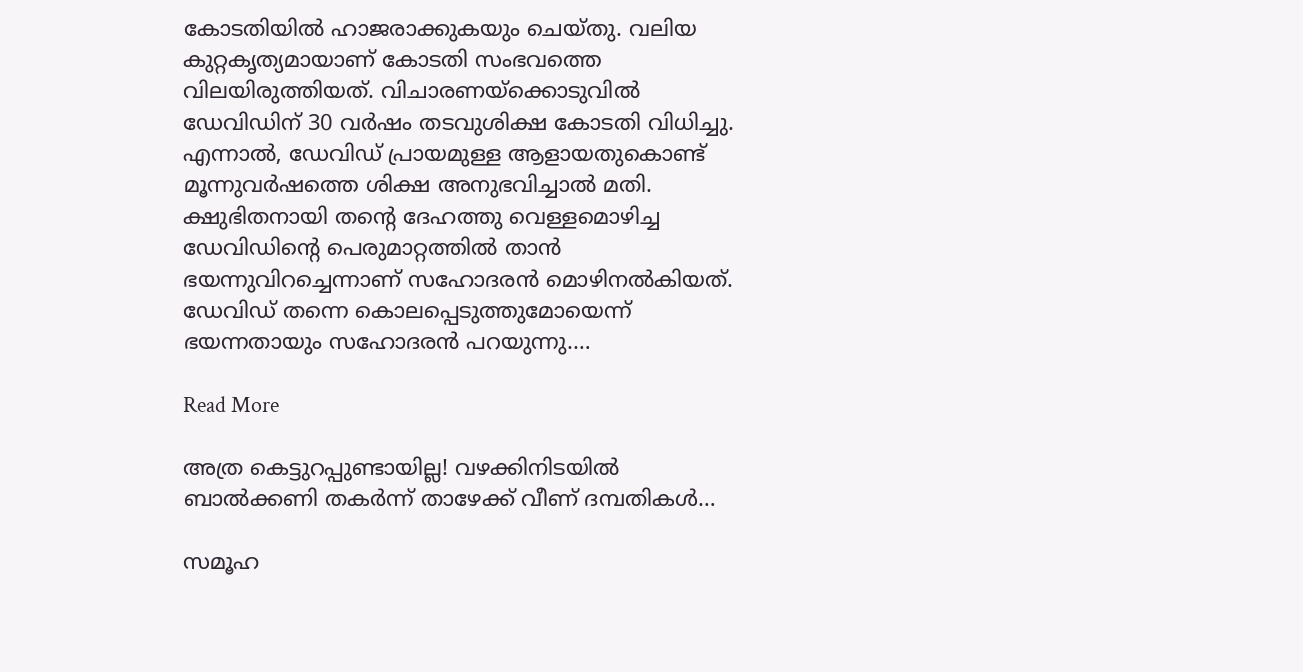കോടതിയിൽ ഹാജരാക്കുകയും ചെയ്തു. വലിയ കുറ്റകൃത്യമായാണ് കോടതി സംഭവത്തെ വിലയിരുത്തിയത്. വിചാരണയ്ക്കൊടുവിൽ ഡേവിഡിന് 30 വർഷം തടവുശിക്ഷ കോടതി വിധിച്ചു. എന്നാൽ, ഡേവിഡ് പ്രായമുള്ള ആളായതുകൊണ്ട് മൂന്നുവർഷത്തെ ശിക്ഷ അനുഭവിച്ചാൽ മതി. ക്ഷുഭിതനായി തന്‍റെ ദേഹത്തു വെള്ളമൊഴിച്ച ഡേവിഡിന്‍റെ പെരുമാറ്റത്തിൽ താൻ ഭയന്നുവിറച്ചെന്നാണ് സഹോദരൻ മൊഴിനൽകിയത്. ഡേവിഡ് തന്നെ കൊലപ്പെടുത്തുമോയെന്ന് ഭയന്നതായും സഹോദരൻ പറയുന്നു.…

Read More

അത്ര കെട്ടുറപ്പുണ്ടായില്ല! വഴക്കിനിടയില്‍ ബാല്‍ക്കണി തകര്‍ന്ന് താഴേക്ക് വീണ് ദമ്പതികള്‍…

സമൂഹ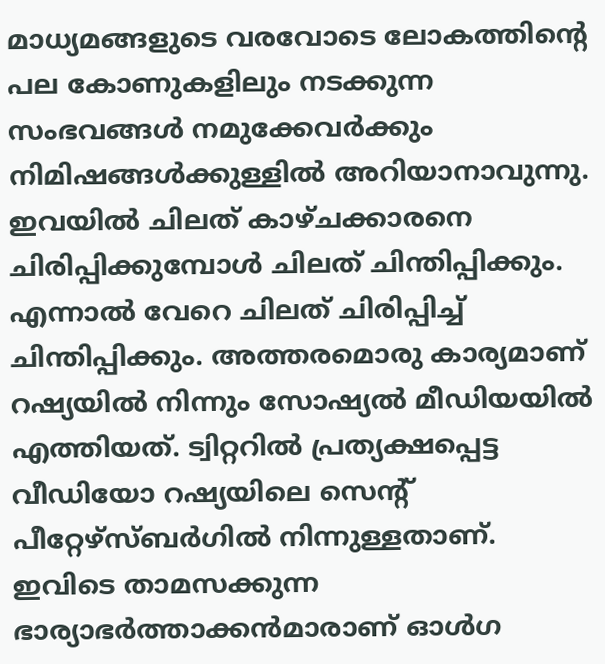മാധ്യമങ്ങളുടെ വരവോടെ ലോകത്തിന്‍റെ പല കോണുകളിലും നടക്കുന്ന സംഭവങ്ങള്‍ നമുക്കേവര്‍ക്കും നിമിഷങ്ങള്‍ക്കുള്ളില്‍ അറിയാനാവുന്നു. ഇവയില്‍ ചിലത് കാഴ്ചക്കാരനെ ചിരിപ്പിക്കുമ്പോള്‍ ചിലത് ചിന്തിപ്പിക്കും. എന്നാല്‍ വേറെ ചിലത് ചിരിപ്പിച്ച് ചിന്തിപ്പിക്കും. അത്തരമൊരു കാര്യമാണ് റഷ്യയില്‍ നിന്നും സോഷ്യല്‍ മീഡിയയില്‍ എത്തിയത്. ട്വിറ്ററില്‍ പ്രത്യക്ഷപ്പെട്ട വീഡിയോ റഷ്യയിലെ സെന്‍റ് പീറ്റേഴ്സ്ബര്‍ഗില്‍ നിന്നുള്ളതാണ്. ഇവിടെ താമസക്കുന്ന ഭാര്യാഭര്‍ത്താക്കന്‍മാരാണ് ഓള്‍ഗ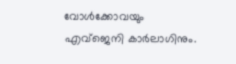വോള്‍ക്കോവയും എവ്ജെനി കാര്‍ലാഗിനും.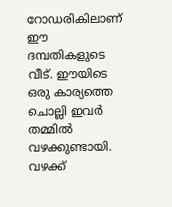റോഡരികിലാണ് ഈ ദമ്പതികളുടെ വീട്. ഈയിടെ ഒരു കാര്യത്തെ ചൊല്ലി ഇവര്‍ തമ്മില്‍ വഴക്കുണ്ടായി. വഴക്ക്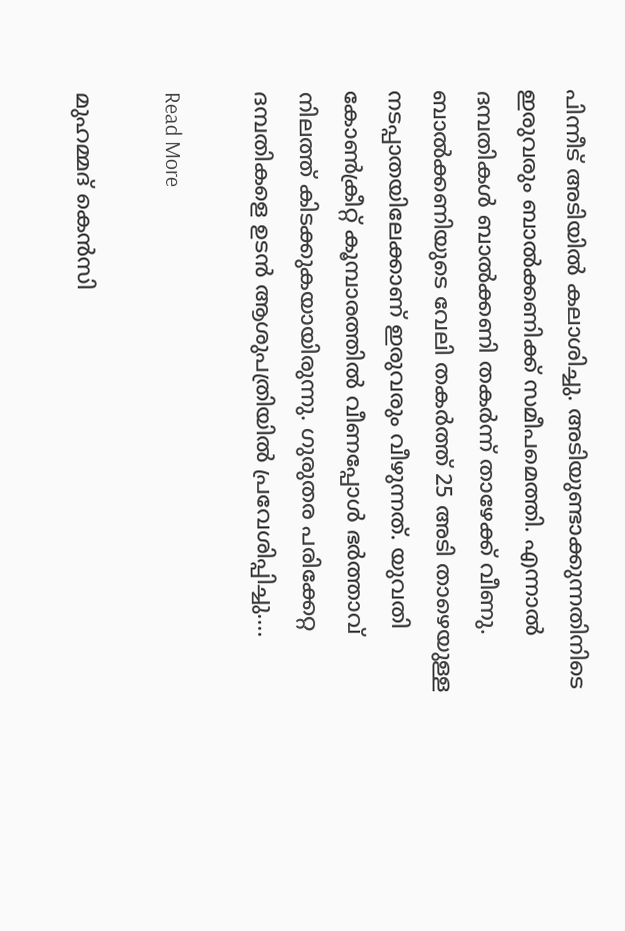പിന്നീട് അടിയില്‍ കലാശിച്ചു. അടിയുണ്ടാക്കുന്നതിനിടെ ഇരുവരും ബാല്‍ക്കണിക്ക് സമീപമെത്തി. എന്നാല്‍ ദമ്പതികള്‍ ബാല്‍ക്കണി തകര്‍ന്ന് താഴേക്ക് വീണു. ബാല്‍ക്കണിയുടെ വേലി തകര്‍ത്ത് 25 അടി താഴെയുള്ള നടപ്പാതയിലേക്കാണ് ഇരുവരും വീഴുന്നത്. യുവതി കോണ്‍ക്രീറ്റ് കൂമ്പാരത്തില്‍ വീണപ്പോള്‍ ഭര്‍ത്താവ് നിലത്ത് കിടക്കുകയായിരുന്നു. ഗുരുതര പരിക്കേറ്റ ദമ്പതികളെ ഉടന്‍ ആശുപത്രിയില്‍ പ്രവേശിപ്പിച്ചു.…

Read More

മുഹമ്മദ് കെന്‍സി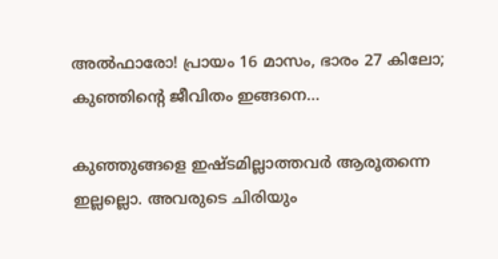അല്‍ഫാരോ! പ്രായം 16 മാസം, ഭാരം 27 കിലോ; കുഞ്ഞിന്റെ ജീവിതം ഇങ്ങനെ…

കുഞ്ഞുങ്ങളെ ഇഷ്ടമില്ലാത്തവര്‍ ആരൂതന്നെ ഇല്ലല്ലൊ. അവരുടെ ചിരിയും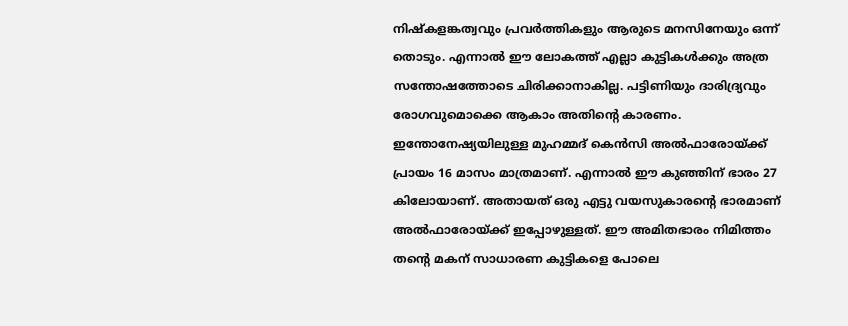നിഷ്‌കളങ്കത്വവും പ്രവര്‍ത്തികളും ആരുടെ മനസിനേയും ഒന്ന് തൊടും. എന്നാല്‍ ഈ ലോകത്ത് എല്ലാ കുട്ടികള്‍ക്കും അത്ര സന്തോഷത്തോടെ ചിരിക്കാനാകില്ല. പട്ടിണിയും ദാരിദ്ര്യവും രോഗവുമൊക്കെ ആകാം അതിന്‍റെ കാരണം. ഇന്തോനേഷ്യയിലുള്ള മുഹമ്മദ് കെന്‍സി അല്‍ഫാരോയ്ക്ക് പ്രായം 16 മാസം മാത്രമാണ്. എന്നാല്‍ ഈ കുഞ്ഞിന് ഭാരം 27 കിലോയാണ്. അതായത് ഒരു എട്ടു വയസുകാരന്‍റെ ഭാരമാണ് അല്‍ഫാരോയ്ക്ക് ഇപ്പോഴുള്ളത്. ഈ അമിതഭാരം നിമിത്തം തന്‍റെ മകന് സാധാരണ കുട്ടികളെ പോലെ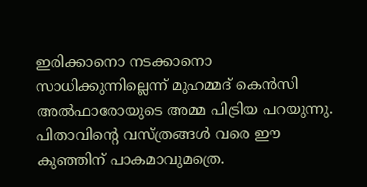ഇരിക്കാനൊ നടക്കാനൊ സാധിക്കുന്നില്ലെന്ന് മുഹമ്മദ് കെന്‍സി അല്‍ഫാരോയുടെ അമ്മ പിട്രിയ പറയുന്നു. പിതാവിന്‍റെ വസ്ത്രങ്ങള്‍ വരെ ഈ കുഞ്ഞിന് പാകമാവുമത്രെ.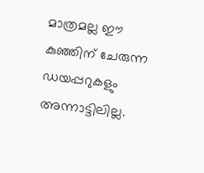മാത്രമല്ല ഈ കുഞ്ഞിന് ചേരുന്ന ഡയപ്പറുകളും അന്നാട്ടിലില്ല.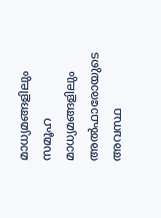മാധ്യമങ്ങളിലും സമൂഹ മാധ്യമങ്ങളിലും അല്‍ഫാരോയുടെ അവസ്ഥ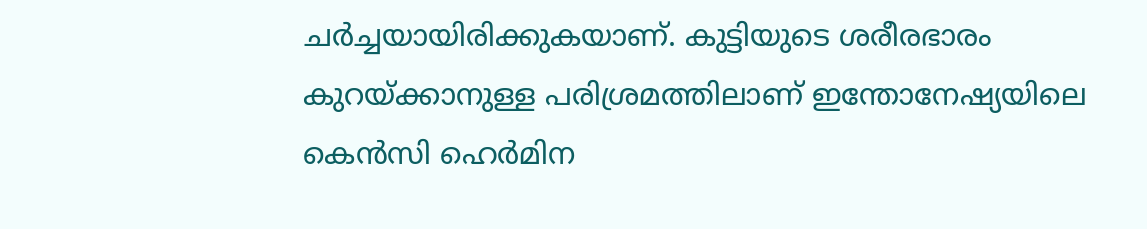ചര്‍ച്ചയായിരിക്കുകയാണ്. കുട്ടിയുടെ ശരീരഭാരം കുറയ്ക്കാനുള്ള പരിശ്രമത്തിലാണ് ഇന്തോനേഷ്യയിലെ കെന്‍സി ഹെര്‍മിന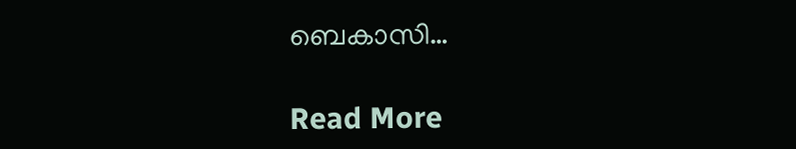ബെകാസി…

Read More